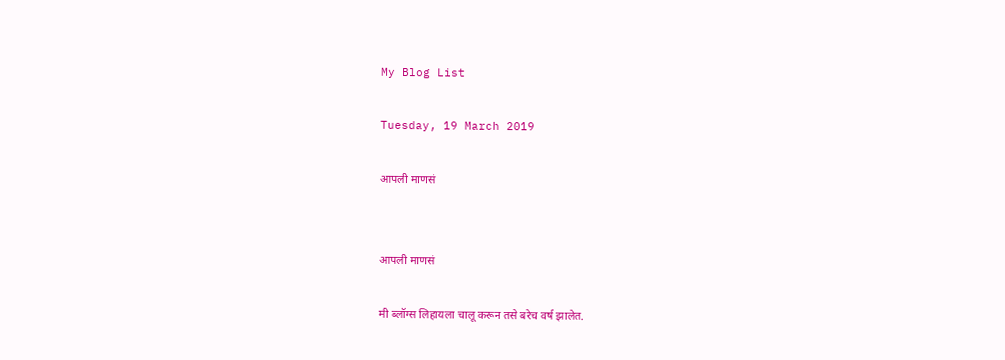My Blog List

Tuesday, 19 March 2019

आपली माणसं


आपली माणसं

मी ब्लॉग्स लिहायला चालू करून तसे बरेच वर्ष झालेत.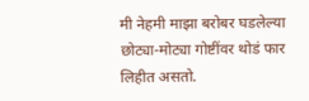मी नेहमी माझा बरोबर घडलेल्या छोट्या-मोट्या गोष्टींवर थोडं फार लिहीत असतो.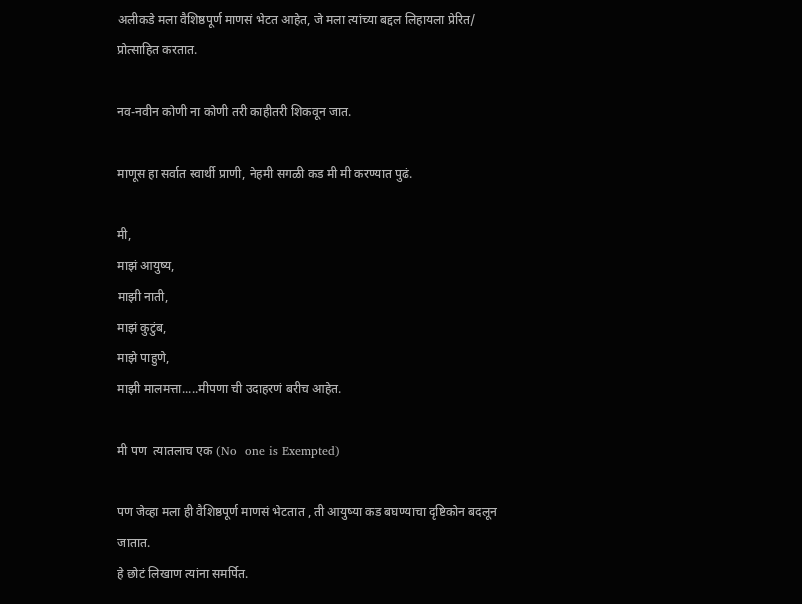अलीकडे मला वैशिष्ठपूर्ण माणसं भेटत आहेत, जे मला त्यांच्या बद्दल लिहायला प्रेरित/ प्रोत्साहित करतात.

नव-नवीन कोणी ना कोणी तरी काहीतरी शिकवून जात.

माणूस हा सर्वात स्वार्थी प्राणी, नेहमी सगळी कड मी मी करण्यात पुढं.

मी,
माझं आयुष्य,
माझी नाती,
माझं कुटुंब,
माझे पाहुणे,
माझी मालमत्ता.....मीपणा ची उदाहरणं बरीच आहेत.

मी पण  त्यातलाच एक (No  one is Exempted)

पण जेव्हा मला ही वैशिष्ठपूर्ण माणसं भेटतात , ती आयुष्या कड बघण्याचा दृष्टिकोन बदलून जातात.
हे छोटं लिखाण त्यांना समर्पित.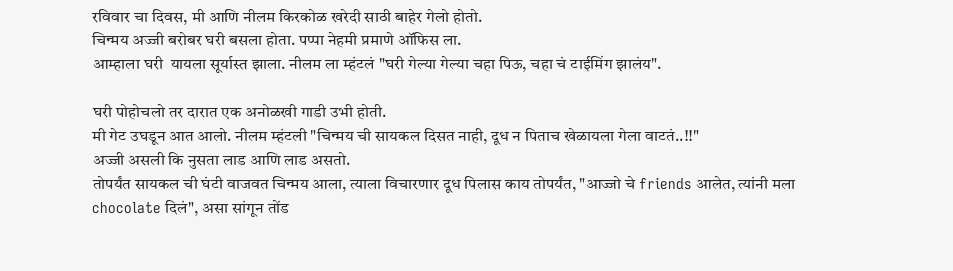रविवार चा दिवस, मी आणि नीलम किरकोळ खरेदी साठी बाहेर गेलो होतो.
चिन्मय अज्जी बरोबर घरी बसला होता. पप्पा नेहमी प्रमाणे ऑफिस ला.
आम्हाला घरी  यायला सूर्यास्त झाला. नीलम ला म्हंटलं "घरी गेल्या गेल्या चहा पिऊ, चहा चं टाईमिंग झालंय".

घरी पोहोचलो तर दारात एक अनोळखी गाडी उभी होती.
मी गेट उघडून आत आलो. नीलम म्हंटली "चिन्मय ची सायकल दिसत नाही, दूध न पिताच खेळायला गेला वाटतं..!!"
अज्जी असली कि नुसता लाड आणि लाड असतो.
तोपर्यंत सायकल ची घंटी वाजवत चिन्मय आला, त्याला विचारणार दूध पिलास काय तोपर्यंत, "आज्जो चे friends आलेत, त्यांनी मला chocolate दिलं", असा सांगून तोंड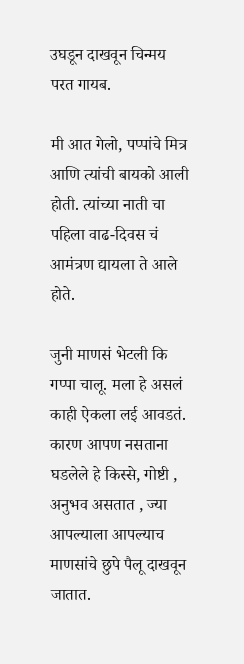उघडून दाखवून चिन्मय परत गायब.

मी आत गेलो, पप्पांचे मित्र आणि त्यांची बायको आली होती. त्यांच्या नाती चा पहिला वाढ-दिवस चं आमंत्रण द्यायला ते आले होते.

जुनी माणसं भेटली कि गप्पा चालू. मला हे असलं काही ऐकला लई आवडतं.
कारण आपण नसताना घडलेले हे किस्से, गोष्टी , अनुभव असतात , ज्या आपल्याला आपल्याच माणसांचे छुपे पैलू दाखवून जातात.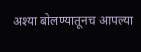अश्या बोलण्यातूनच आपल्या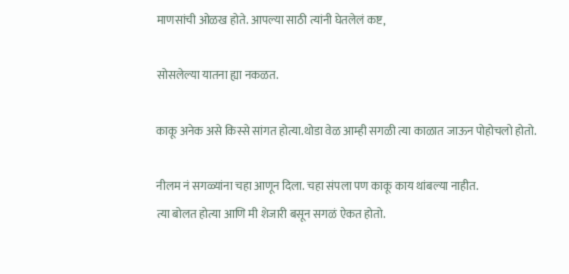माणसांची ओळख होते. आपल्या साठी त्यांनी घेतलेलं कष्ट,

सोसलेल्या यातना ह्या नकळत.

काकू अनेक असे किस्से सांगत होत्या.थोडा वेळ आम्ही सगळी त्या काळात जाऊन पोहोचलो होतो.

नीलम नं सगळ्यांना चहा आणून दिला. चहा संपला पण काकू काय थांबल्या नाहीत.
त्या बोलत होत्या आणि मी शेजारी बसून सगळं ऐकत होतो.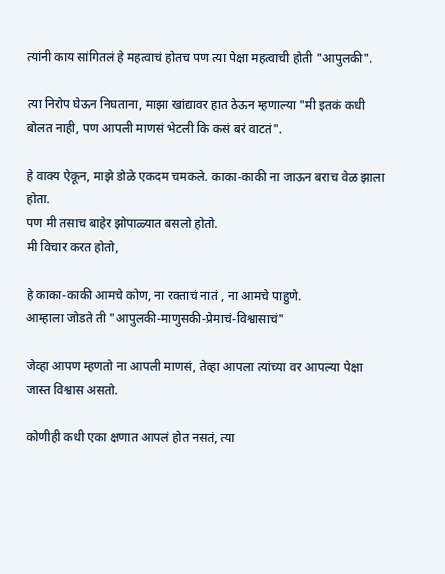त्यांनी काय सांगितलं हे महत्वाचं होतच पण त्या पेक्षा महत्वाची होती "आपुलकी".

त्या निरोप घेऊन निघताना, माझा खांद्यावर हात ठेऊन म्हणाल्या "मी इतकं कधी बोलत नाही, पण आपली माणसं भेटली कि कसं बरं वाटतं".

हे वाक्य ऐकून, माझे डोळे एकदम चमकले. काका-काकी ना जाऊन बराच वेळ झाला होता.
पण मी तसाच बाहेर झोपाळ्यात बसलो होतो.
मी विचार करत होतो,

हे काका-काकी आमचे कोण, ना रक्ताचं नातं , ना आमचे पाहुणे.
आम्हाला जोडते ती "आपुलकी-माणुसकी-प्रेमाचं-विश्वासाचं"

जेव्हा आपण म्हणतो ना आपली माणसं, तेव्हा आपला त्यांच्या वर आपल्या पेक्षा जास्त विश्वास असतो.

कोणीही कधी एका क्षणात आपलं होत नसतं, त्या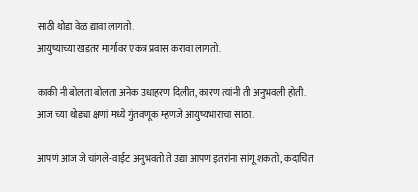साठी थोडा वेळ द्यावा लागतो.
आयुष्याच्या खडतर मार्गावर एकत्र प्रवास करावा लागतो.

काकी नी बोलता बोलता अनेक उधाहरण दिलीत, कारण त्यांनी ती अनुभवली होती.
आज च्या थोड्या क्षणां मध्ये गुंतवणूक म्हणजे आयुष्यभाराचा साठा.

आपणं आज जे चांगले-वाईट अनुभवतो ते उद्या आपण इतरांना सांगू शकतो, कदाचित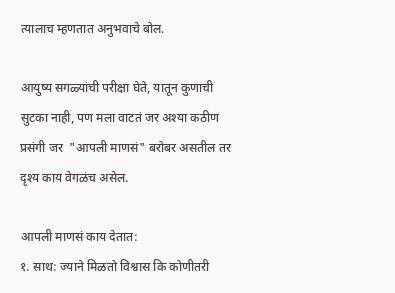त्यालाच म्हणतात अनुभवाचे बोल.

आयुष्य सगळ्यांची परीक्षा घेते, यातून कुणाची सुटका नाही, पण मला वाटतं जर अश्या कठीण प्रसंगी जर  "आपली माणसं" बरोबर असतील तर दृश्य काय वेगळंच असेल.

आपली माणसं काय देतात:
१. साथ: ज्याने मिळतो विश्वास कि कोणीतरी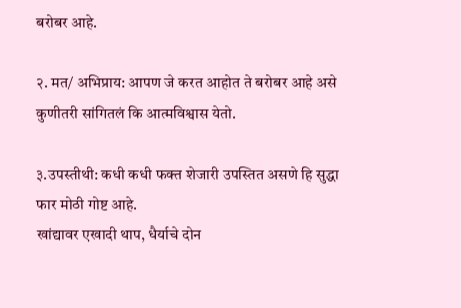बरोबर आहे.

२. मत/ अभिप्राय: आपण जे करत आहोत ते बरोबर आहे असे कुणीतरी सांगितलं कि आत्मविश्वास येतो.

३.उपस्तीथी: कधी कधी फक्त शेजारी उपस्तित असणे हि सुद्धा फार मोठी गोष्ट आहे.
खांद्यावर एखादी थाप, धैर्याचे दोन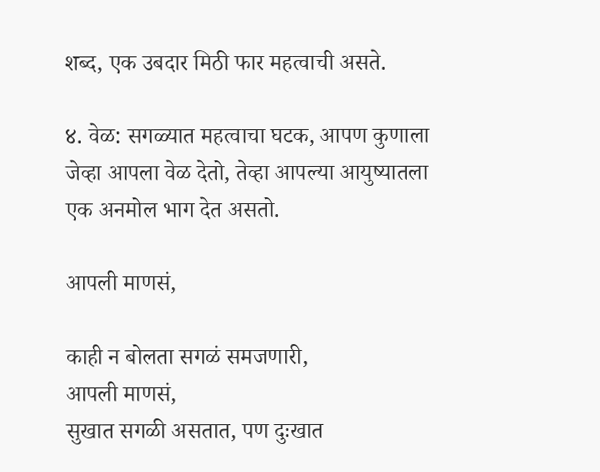शब्द, एक उबदार मिठी फार महत्वाची असते.

४. वेळ: सगळ्यात महत्वाचा घटक, आपण कुणाला जेव्हा आपला वेळ देतो, तेव्हा आपल्या आयुष्यातला एक अनमोल भाग देत असतो.

आपली माणसं,

काही न बोलता सगळं समजणारी,
आपली माणसं,
सुखात सगळी असतात, पण दुःखात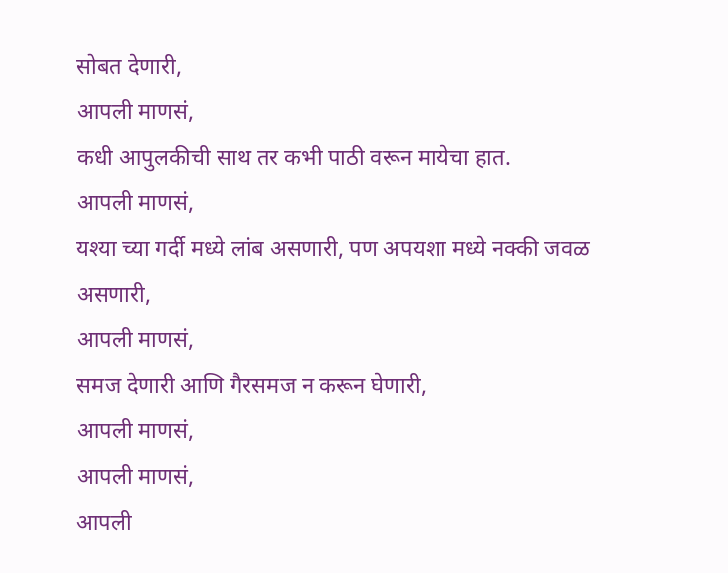सोबत देणारी,
आपली माणसं,
कधी आपुलकीची साथ तर कभी पाठी वरून मायेचा हात.
आपली माणसं,
यश्या च्या गर्दी मध्ये लांब असणारी, पण अपयशा मध्ये नक्की जवळ असणारी,
आपली माणसं,
समज देणारी आणि गैरसमज न करून घेणारी,
आपली माणसं,
आपली माणसं,
आपली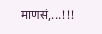माणसं,...!!!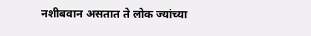नशीबवान असतात ते लोक ज्यांच्या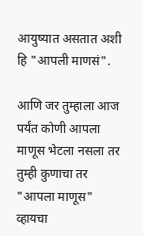आयुष्यात असतात अशी हि "आपली माणसं".

आणि जर तुम्हाला आज पर्यंत कोणी आपला माणूस भेटला नसला तर तुम्ही कुणाचा तर "आपला माणूस" व्हायचा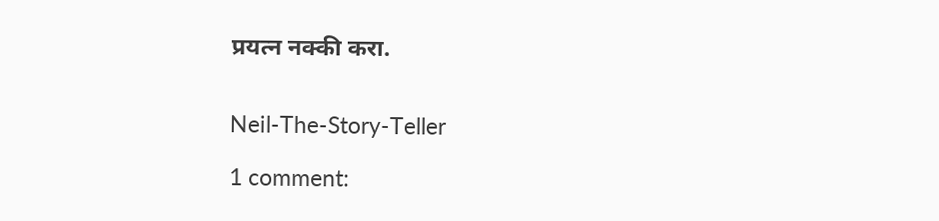प्रयत्न नक्की करा.


Neil-The-Story-Teller

1 comment: